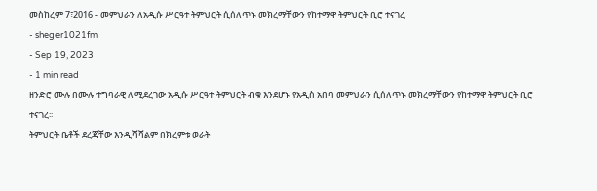መስከረም 7፣2016 - መምህራን ለአዲሱ ሥርዓተ ትምህርት ሲሰለጥኑ መክረማቸውን የከተማዋ ትምህርት ቢሮ ተናገረ
- sheger1021fm
- Sep 19, 2023
- 1 min read
ዘንድሮ ሙሉ በሙሉ ተግባራዊ ለሚደረገው አዲሱ ሥርዓተ ትምህርት ብቁ እንደሆኑ የአዲስ አበባ መምህራን ሲሰለጥኑ መክረማቸውን የከተማዋ ትምህርት ቢሮ ተናገረ፡፡
ትምህርት ቤቶች ደረጃቸው እንዲሻሻልም በክረምቱ ወራት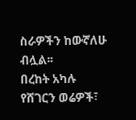ስራዎችን ከውኛለሁ ብሏል፡፡
በረከት አካሉ
የሸገርን ወሬዎች፣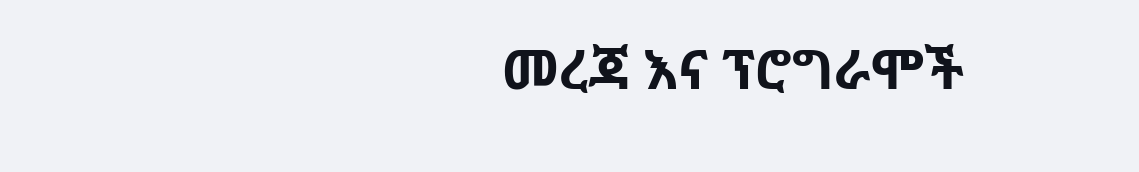መረጃ እና ፕሮግራሞች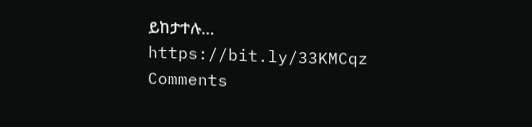ይከታተሉ… https://bit.ly/33KMCqz
Comments